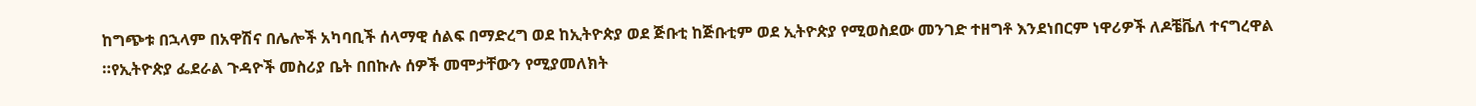ከግጭቱ በኋላም በአዋሽና በሌሎች አካባቢች ሰላማዊ ሰልፍ በማድረግ ወደ ከኢትዮጵያ ወደ ጅቡቲ ከጅቡቲም ወደ ኢትዮጵያ የሚወስደው መንገድ ተዘግቶ እንደነበርም ነዋሪዎች ለዶቼቬለ ተናግረዋል ።የኢትዮጵያ ፌደራል ጉዳዮች መስሪያ ቤት በበኩሉ ሰዎች መሞታቸውን የሚያመለክት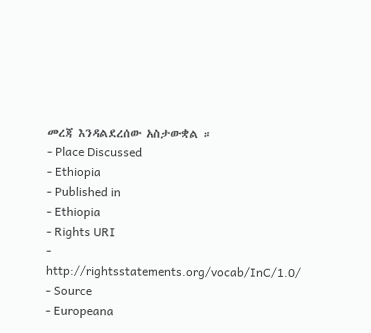መረጃ እንዳልደረሰው አስታውቋል ።
- Place Discussed
- Ethiopia
- Published in
- Ethiopia
- Rights URI
- http://rightsstatements.org/vocab/InC/1.0/
- Source
- Europeana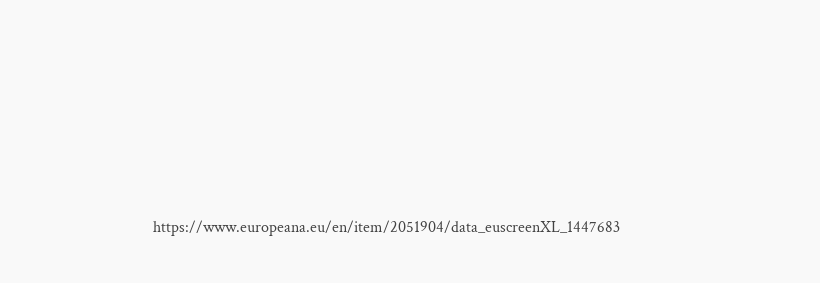https://www.europeana.eu/en/item/2051904/data_euscreenXL_1447683